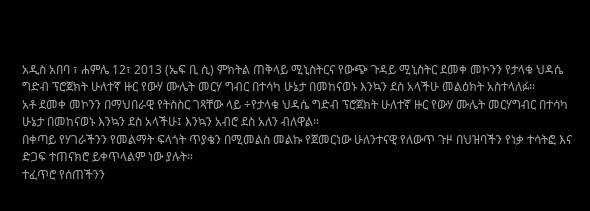አዲስ አበባ ፣ ሐምሌ 12፣ 2013 (ኤፍ ቢ ሲ) ምክትል ጠቅላይ ሚኒስትርና የውጭ ጉዳይ ሚኒስትር ደመቀ መኮንን የታላቁ ህዳሴ ግድብ ፕሮጀክት ሁለተኛ ዙር የውሃ ሙሌት መርሃ ግብር በተሳካ ሁኔታ በመከናወኑ እንኳን ደስ አላችሁ መልዕክት አስተላለፉ።
አቶ ደመቀ መኮንን በማህበራዊ የትስስር ገጻቸው ላይ ÷የታላቁ ህዳሴ ግድብ ፕሮጀክት ሁለተኛ ዙር የውሃ ሙሌት መርሃግብር በተሳካ ሁኔታ በመከናወኑ እንኳን ደስ አላችሁ፤ እንኳን አብሮ ደስ አለን ብለዋል።
በቀጣይ የሃገራችንን የመልማት ፍላጎት ጥያቄን በሚመልስ መልኩ የጀመርነው ሁለንተናዊ የለውጥ ጉዞ በህዝባችን የነቃ ተሳትፎ እና ድጋፍ ተጠናክሮ ይቀጥላልም ነው ያሉት።
ተፈጥሮ የሰጠችንን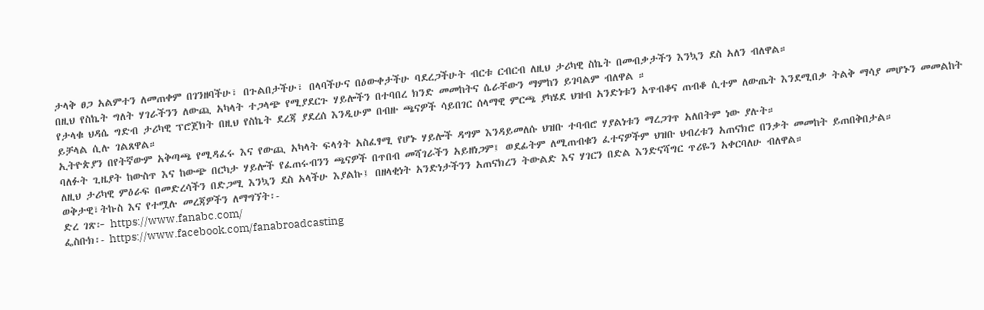ታላቅ ፀጋ አልምተን ለመጠቀም በገንዘባችሁ፣ በጉልበታችሁ፣ በላባችሁና በዕውቀታችሁ ባደረጋችሁት ብርቱ ርብርብ ለዚህ ታሪካዊ ስኬት በመብቃታችን እንኳን ደስ አለን ብለዋል።
በዚህ የስኬት ግለት ሃገራችንን ለውጪ አካላት ተጋላጭ የሚያደርጉ ሃይሎችን በተባበረ ክንድ መመከትና ሴራቸውን ማምከን ይገባልም ብለዋል ።
የታላቁ ህዳሴ ግድብ ታሪካዊ ፕሮጀክት በዚህ የስኬት ደረጃ ያደረሰ እንዲሁም በብዙ ጫናዎች ሳይበገር ሰላማዊ ምርጫ ያካሄደ ህዝብ አንድነቱን አጥብቆና ጠብቆ ሲተም ለውጤት እንደሚበቃ ትልቅ ማሳያ መሆኑን መመልከት ይቻላል ሲሉ ገልጸዋል።
ኢትዮጵያን በየትኛውም አቅጣጫ የሚዳፈሩ እና የውጪ አካላት ፍላጎት አስፈፃሚ የሆኑ ሃይሎች ዳግም እንዳይመለሱ ህዝቡ ተባብሮ ሃያልነቱን ማረጋገጥ አለበትም ነው ያሉት።
ባለፉት ጊዜያት ከውስጥ እና ከውጭ በርካታ ሃይሎች የፈጠሩብንን ጫናዎች በጥበብ መሻገራችን አይዘነጋም፤ ወደፊትም ለሚጠብቁን ፈተናዎችም ህዝቡ ህብረቱን አጠናክሮ በንቃት መመከት ይጠበቅበታል።
ለዚህ ታሪካዊ ምዕራፍ በመድረሳችን በድጋሚ እንኳን ደስ አላችሁ እያልኩ፤ በዘላቂነት አንድነታችንን አጠናክረን ትውልድ እና ሃገርን በድል እንድናሻግር ጥሪዬን አቀርባለሁ ብለዋል።
ወቅታዊ፣ትኩስ እና የተሟሉ መረጃዎችን ለማግኘት፡-
ድረ ገጽ፦ https://www.fanabc.com/
ፌስቡክ፡- https://www.facebook.com/fanabroadcasting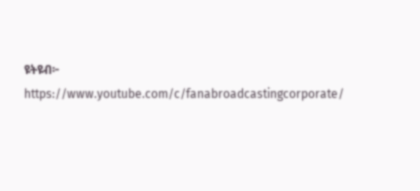ዩትዩብ፦ https://www.youtube.com/c/fanabroadcastingcorporate/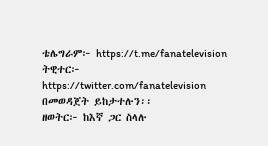ቴሌግራም፦ https://t.me/fanatelevision
ትዊተር፦ https://twitter.com/fanatelevision በመወዳጀት ይከታተሉን፡፡
ዘወትር፦ ከእኛ ጋር ስላሉ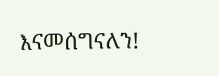እናመሰግናለን!